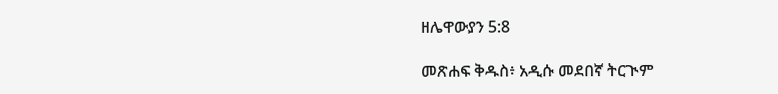ዘሌዋውያን 5:8

መጽሐፍ ቅዱስ፥ አዲሱ መደበኛ ትርጒም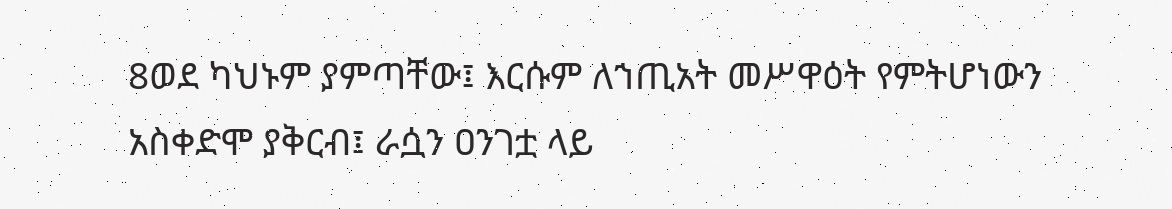8ወደ ካህኑም ያምጣቸው፤ እርሱም ለኀጢአት መሥዋዕት የምትሆነውን አስቀድሞ ያቅርብ፤ ራሷን ዐንገቷ ላይ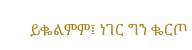ይቈልምም፤ ነገር ግን ቈርጦ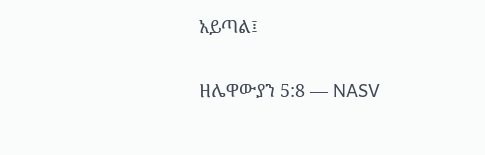አይጣል፤

ዘሌዋውያን 5:8 — NASV